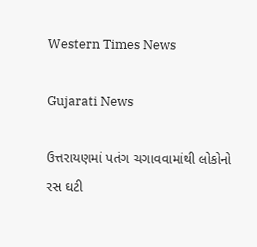Western Times News

Gujarati News

ઉત્તરાયણમાં પતંગ ચગાવવામાંથી લોકોનો રસ ઘટી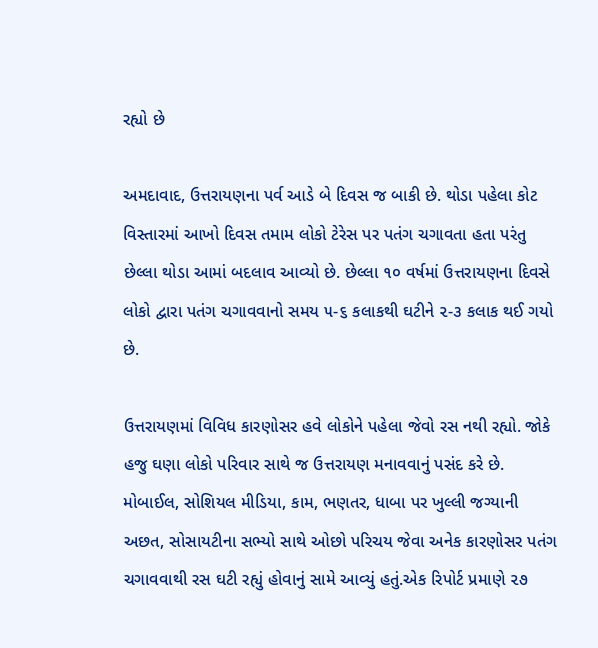રહ્યો છે

અમદાવાદ, ઉત્તરાયણના પર્વ આડે બે દિવસ જ બાકી છે. થોડા પહેલા કોટ વિસ્તારમાં આખો દિવસ તમામ લોકો ટેરેસ પર પતંગ ચગાવતા હતા પરંતુ છેલ્લા થોડા આમાં બદલાવ આવ્યો છે. છેલ્લા ૧૦ વર્ષમાં ઉત્તરાયણના દિવસે લોકો દ્વારા પતંગ ચગાવવાનો સમય ૫-૬ કલાકથી ઘટીને ૨-૩ કલાક થઈ ગયો છે.

ઉત્તરાયણમાં વિવિધ કારણોસર હવે લોકોને પહેલા જેવો રસ નથી રહ્યો. જોકે હજુ ઘણા લોકો પરિવાર સાથે જ ઉત્તરાયણ મનાવવાનું પસંદ કરે છે. મોબાઈલ, સોશિયલ મીડિયા, કામ, ભણતર, ધાબા પર ખુલ્લી જગ્યાની અછત, સોસાયટીના સભ્યો સાથે ઓછો પરિચય જેવા અનેક કારણોસર પતંગ ચગાવવાથી રસ ઘટી રહ્યું હોવાનું સામે આવ્યું હતું.એક રિપોર્ટ પ્રમાણે ૨૭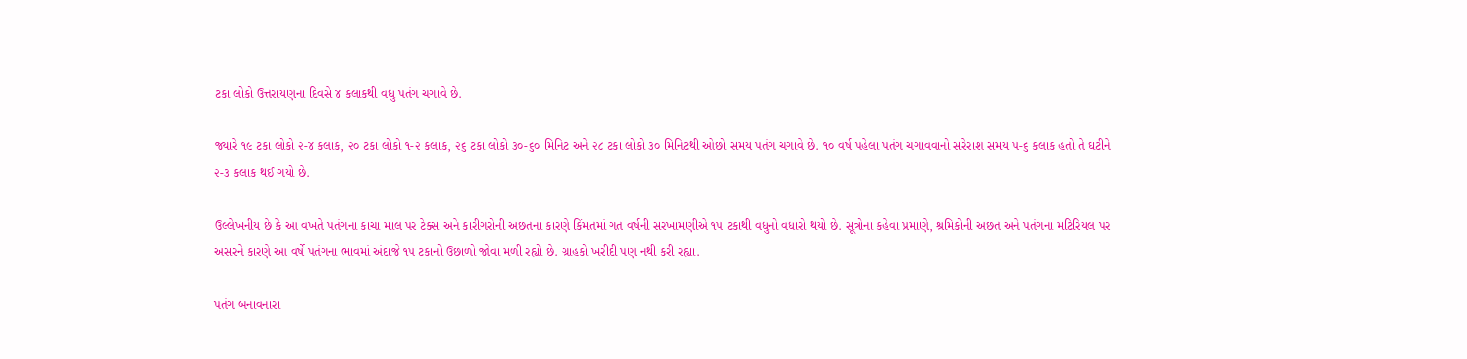ટકા લોકો ઉત્તરાયણના દિવસે ૪ કલાકથી વધુ પતંગ ચગાવે છે.

જ્યારે ૧૯ ટકા લોકો ૨-૪ કલાક, ૨૦ ટકા લોકો ૧-૨ કલાક, ૨૬ ટકા લોકો ૩૦-૬૦ મિનિટ અને ૨૮ ટકા લોકો ૩૦ મિનિટથી ઓછો સમય પતંગ ચગાવે છે. ૧૦ વર્ષ પહેલા પતંગ ચગાવવાનો સરેરાશ સમય ૫-૬ કલાક હતો તે ઘટીને ૨-૩ કલાક થઈ ગયો છે.

ઉલ્લેખનીય છે કે આ વખતે પતંગના કાચા માલ પર ટેક્સ અને કારીગરોની અછતના કારણે કિંમતમાં ગત વર્ષની સરખામણીએ ૧૫ ટકાથી વધુનો વધારો થયો છે. સૂત્રોના કહેવા પ્રમાણે, શ્રમિકોની અછત અને પતંગના મટિરિયલ પર અસરને કારણે આ વર્ષે પતંગના ભાવમાં અંદાજે ૧૫ ટકાનો ઉછાળો જોવા મળી રહ્યો છે. ગ્રાહકો ખરીદી પણ નથી કરી રહ્યા.

પતંગ બનાવનારા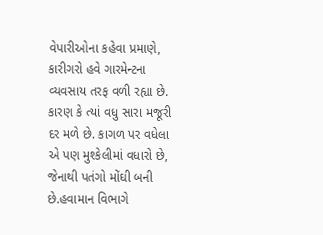વેપારીઓના કહેવા પ્રમાણે, કારીગરો હવે ગારમેન્ટના વ્યવસાય તરફ વળી રહ્યા છે. કારણ કે ત્યાં વધુ સારા મજૂરી દર મળે છે. કાગળ પર વધેલા એ પણ મુશ્કેલીમાં વધારો છે, જેનાથી પતંગો મોંઘી બની છે.હવામાન વિભાગે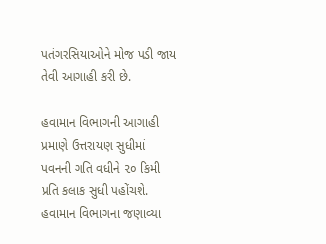પતંગરસિયાઓને મોજ પડી જાય તેવી આગાહી કરી છે.

હવામાન વિભાગની આગાહી પ્રમાણે ઉત્તરાયણ સુધીમાં પવનની ગતિ વધીને ૨૦ કિમી પ્રતિ કલાક સુધી પહોંચશે. હવામાન વિભાગના જણાવ્યા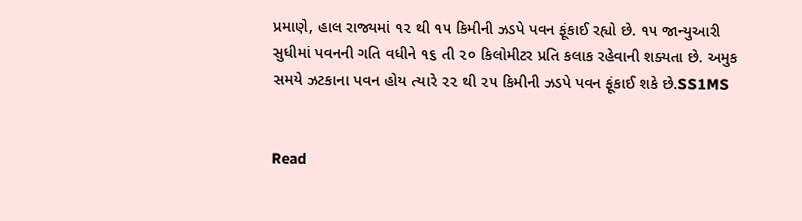પ્રમાણે, હાલ રાજ્યમાં ૧૨ થી ૧૫ કિમીની ઝડપે પવન ફૂંકાઈ રહ્યો છે. ૧૫ જાન્યુઆરી સુધીમાં પવનની ગતિ વધીને ૧૬ તી ૨૦ કિલોમીટર પ્રતિ કલાક રહેવાની શક્યતા છે. અમુક સમયે ઝટકાના પવન હોય ત્યારે ૨૨ થી ૨૫ કિમીની ઝડપે પવન ફૂંકાઈ શકે છે.SS1MS


Read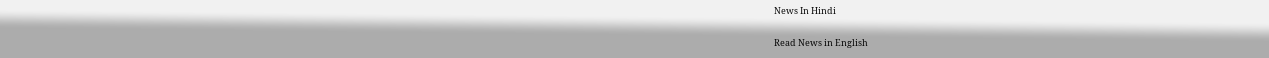News In Hindi

Read News in English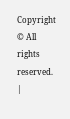Copyright © All rights reserved. |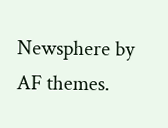Newsphere by AF themes.